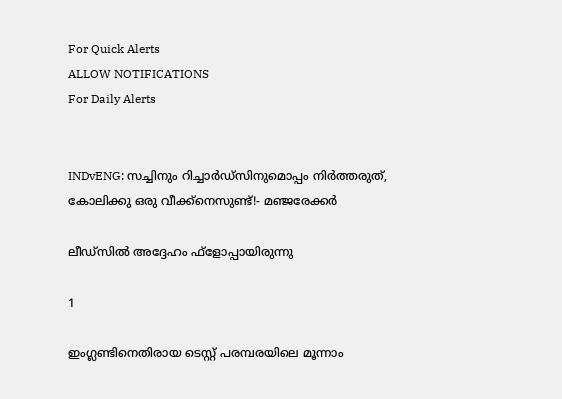For Quick Alerts
ALLOW NOTIFICATIONS
For Daily Alerts


INDvENG: സച്ചിനും റിച്ചാര്‍ഡ്‌സിനുമൊപ്പം നിര്‍ത്തരുത്, കോലിക്കു ഒരു വീക്ക്‌നെസുണ്ട്!- മഞ്ജരേക്കര്‍

ലീഡ്‌സില്‍ അദ്ദേഹം ഫ്‌ളോപ്പായിരുന്നു

1

ഇംഗ്ലണ്ടിനെതിരായ ടെസ്റ്റ് പരമ്പരയിലെ മൂന്നാം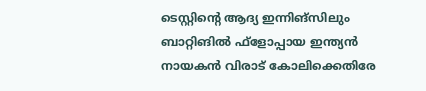ടെസ്റ്റിന്റെ ആദ്യ ഇന്നിങ്‌സിലും ബാറ്റിങില്‍ ഫ്‌ളോപ്പായ ഇന്ത്യന്‍ നായകന്‍ വിരാട് കോലിക്കെതിരേ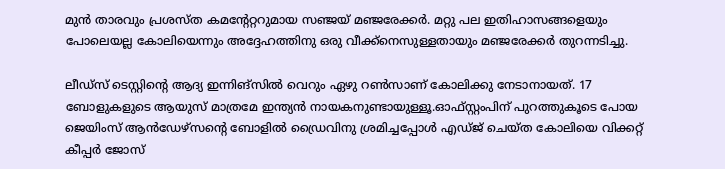മുന്‍ താരവും പ്രശസ്ത കമന്റേറ്ററുമായ സഞ്ജയ് മഞ്ജരേക്കര്‍. മറ്റു പല ഇതിഹാസങ്ങളെയും പോലെയല്ല കോലിയെന്നും അദ്ദേഹത്തിനു ഒരു വീക്ക്‌നെസുള്ളതായും മഞ്ജരേക്കര്‍ തുറന്നടിച്ചു.

ലീഡ്‌സ് ടെസ്റ്റിന്റെ ആദ്യ ഇന്നിങ്‌സില്‍ വെറും ഏഴു റണ്‍സാണ് കോലിക്കു നേടാനായത്. 17 ബോളുകളുടെ ആയുസ് മാത്രമേ ഇന്ത്യന്‍ നായകനുണ്ടായുള്ളൂ.ഓഫ്സ്റ്റംപിന് പുറത്തുകൂടെ പോയ ജെയിംസ് ആന്‍ഡേഴ്‌സന്റെ ബോളില്‍ ഡ്രൈവിനു ശ്രമിച്ചപ്പോള്‍ എഡ്ജ് ചെയ്ത കോലിയെ വിക്കറ്റ് കീപ്പര്‍ ജോസ്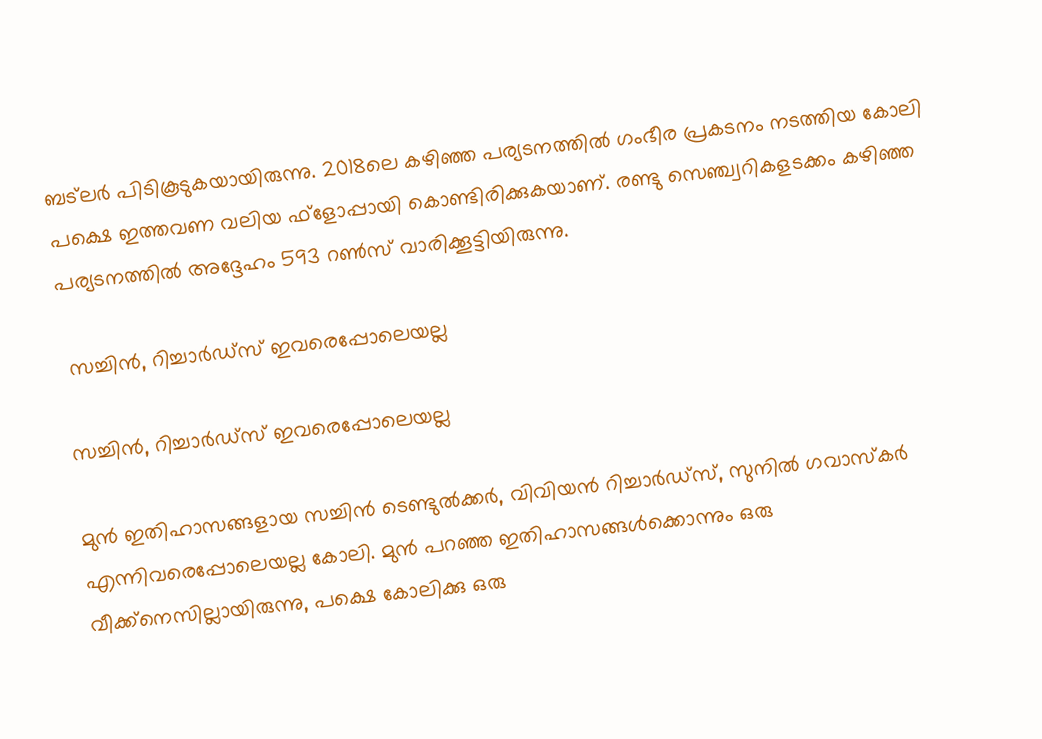ബട്‌ലര്‍ പിടികൂടുകയായിരുന്നു. 2018ലെ കഴിഞ്ഞ പര്യടനത്തില്‍ ഗംഭീര പ്രകടനം നടത്തിയ കോലി പക്ഷെ ഇത്തവണ വലിയ ഫ്‌ളോപ്പായി കൊണ്ടിരിക്കുകയാണ്. രണ്ടു സെഞ്ച്വറികളടക്കം കഴിഞ്ഞ പര്യടനത്തില്‍ അദ്ദേഹം 593 റണ്‍സ് വാരിക്കൂട്ടിയിരുന്നു.

 സച്ചിന്‍, റിച്ചാര്‍ഡ്‌സ് ഇവരെപ്പോലെയല്ല

സച്ചിന്‍, റിച്ചാര്‍ഡ്‌സ് ഇവരെപ്പോലെയല്ല

മുന്‍ ഇതിഹാസങ്ങളായ സച്ചിന്‍ ടെണ്ടുല്‍ക്കര്‍, വിവിയന്‍ റിച്ചാര്‍ഡ്‌സ്, സുനില്‍ ഗവാസ്‌കര്‍ എന്നിവരെപ്പോലെയല്ല കോലി. മുന്‍ പറഞ്ഞ ഇതിഹാസങ്ങള്‍ക്കൊന്നും ഒരു വീക്ക്‌നെസില്ലായിരുന്നു, പക്ഷെ കോലിക്കു ഒരു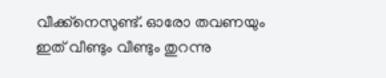വീക്ക്‌നെസുണ്ട്. ഓരോ തവണയും ഇത് വീണ്ടും വീണ്ടും തുറന്നു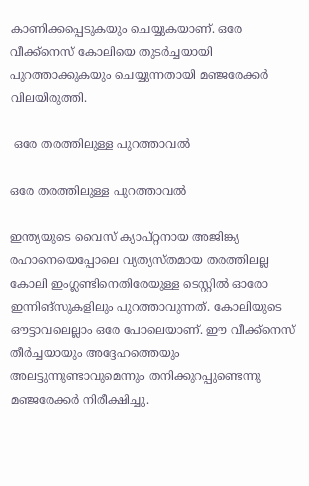കാണിക്കപ്പെടുകയും ചെയ്യുകയാണ്. ഒരേ വീക്ക്‌നെസ് കോലിയെ തുടര്‍ച്ചയായി പുറത്താക്കുകയും ചെയ്യുന്നതായി മഞ്ജരേക്കര്‍ വിലയിരുത്തി.

 ഒരേ തരത്തിലുള്ള പുറത്താവല്‍

ഒരേ തരത്തിലുള്ള പുറത്താവല്‍

ഇന്ത്യയുടെ വൈസ് ക്യാപ്റ്റനായ അജിങ്ക്യ രഹാനെയെപ്പോലെ വ്യത്യസ്തമായ തരത്തിലല്ല കോലി ഇംഗ്ലണ്ടിനെതിരേയുള്ള ടെസ്റ്റില്‍ ഓരോ ഇന്നിങ്‌സുകളിലും പുറത്താവുന്നത്. കോലിയുടെ ഔട്ടാവലെല്ലാം ഒരേ പോലെയാണ്. ഈ വീക്ക്‌നെസ് തീര്‍ച്ചയായും അദ്ദേഹത്തെയും അലട്ടുന്നുണ്ടാവുമെന്നും തനിക്കുറപ്പുണ്ടെന്നു മഞ്ജരേക്കര്‍ നിരീക്ഷിച്ചു.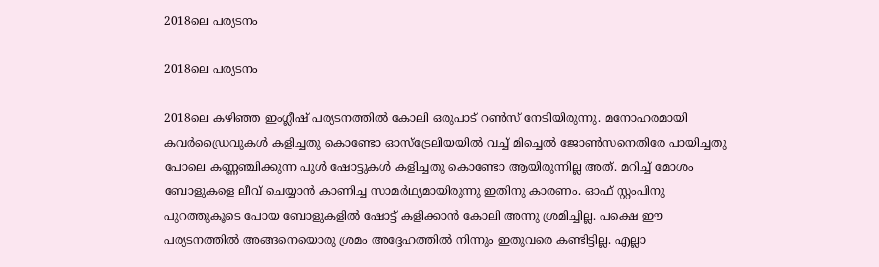2018ലെ പര്യടനം

2018ലെ പര്യടനം

2018ലെ കഴിഞ്ഞ ഇംഗ്ലീഷ് പര്യടനത്തില്‍ കോലി ഒരുപാട് റണ്‍സ് നേടിയിരുന്നു. മനോഹരമായി കവര്‍ഡ്രൈവുകള്‍ കളിച്ചതു കൊണ്ടോ ഓസ്‌ട്രേലിയയില്‍ വച്ച് മിച്ചെല്‍ ജോണ്‍സനെതിരേ പായിച്ചതു പോലെ കണ്ണഞ്ചിക്കുന്ന പുള്‍ ഷോട്ടുകള്‍ കളിച്ചതു കൊണ്ടോ ആയിരുന്നില്ല അത്. മറിച്ച് മോശം ബോളുകളെ ലീവ് ചെയ്യാന്‍ കാണിച്ച സാമര്‍ഥ്യമായിരുന്നു ഇതിനു കാരണം. ഓഫ് സ്റ്റംപിനു പുറത്തുകൂടെ പോയ ബോളുകളില്‍ ഷോട്ട് കളിക്കാന്‍ കോലി അന്നു ശ്രമിച്ചില്ല. പക്ഷെ ഈ പര്യടനത്തില്‍ അങ്ങനെയൊരു ശ്രമം അദ്ദേഹത്തില്‍ നിന്നും ഇതുവരെ കണ്ടിട്ടില്ല. എല്ലാ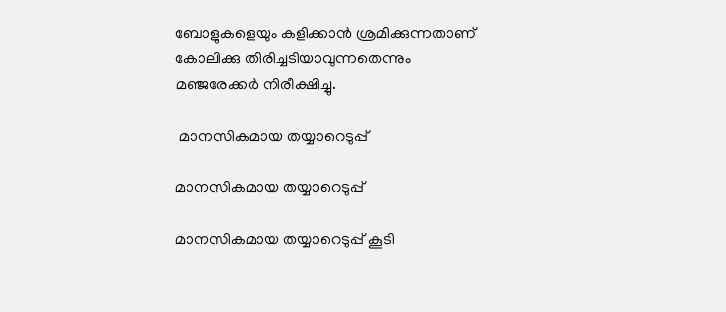ബോളുകളെയും കളിക്കാന്‍ ശ്രമിക്കുന്നതാണ് കോലിക്കു തിരിച്ചടിയാവുന്നതെന്നും മഞ്ജരേക്കര്‍ നിരീക്ഷിച്ചു.

 മാനസികമായ തയ്യാറെടുപ്പ്

മാനസികമായ തയ്യാറെടുപ്പ്

മാനസികമായ തയ്യാറെടുപ്പ് കൂടി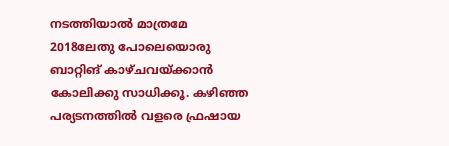നടത്തിയാല്‍ മാത്രമേ 2018ലേതു പോലെയൊരു ബാറ്റിങ് കാഴ്ചവയ്ക്കാന്‍ കോലിക്കു സാധിക്കൂ. കഴിഞ്ഞ പര്യടനത്തില്‍ വളരെ ഫ്രഷായ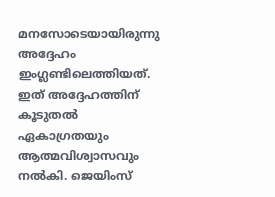മനസോടെയായിരുന്നു അദ്ദേഹം ഇംഗ്ലണ്ടിലെത്തിയത്. ഇത് അദ്ദേഹത്തിന് കൂടുതല്‍ ഏകാഗ്രതയും ആത്മവിശ്വാസവും നല്‍കി. ജെയിംസ്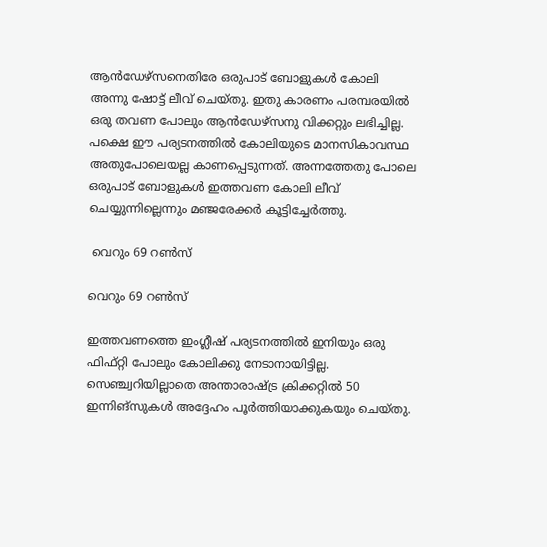ആന്‍ഡേഴ്‌സനെതിരേ ഒരുപാട് ബോളുകള്‍ കോലി അന്നു ഷോട്ട് ലീവ് ചെയ്തു. ഇതു കാരണം പരമ്പരയില്‍ ഒരു തവണ പോലും ആന്‍ഡേഴ്‌സനു വിക്കറ്റും ലഭിച്ചില്ല. പക്ഷെ ഈ പര്യടനത്തില്‍ കോലിയുടെ മാനസികാവസ്ഥ അതുപോലെയല്ല കാണപ്പെടുന്നത്. അന്നത്തേതു പോലെ ഒരുപാട് ബോളുകള്‍ ഇത്തവണ കോലി ലീവ് ചെയ്യുന്നില്ലെന്നും മഞ്ജരേക്കര്‍ കൂട്ടിച്ചേര്‍ത്തു.

 വെറും 69 റണ്‍സ്

വെറും 69 റണ്‍സ്

ഇത്തവണത്തെ ഇംഗ്ലീഷ് പര്യടനത്തില്‍ ഇനിയും ഒരു ഫിഫ്റ്റി പോലും കോലിക്കു നേടാനായിട്ടില്ല. സെഞ്ച്വറിയില്ലാതെ അന്താരാഷ്ട്ര ക്രിക്കറ്റില്‍ 50 ഇന്നിങ്‌സുകള്‍ അദ്ദേഹം പൂര്‍ത്തിയാക്കുകയും ചെയ്തു.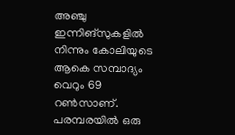അഞ്ചു ഇന്നിങ്‌സുകളില്‍ നിന്നും കോലിയുടെ ആകെ സമ്പാദ്യം വെറും 69 റണ്‍സാണ്. പരമ്പരയില്‍ ഒരു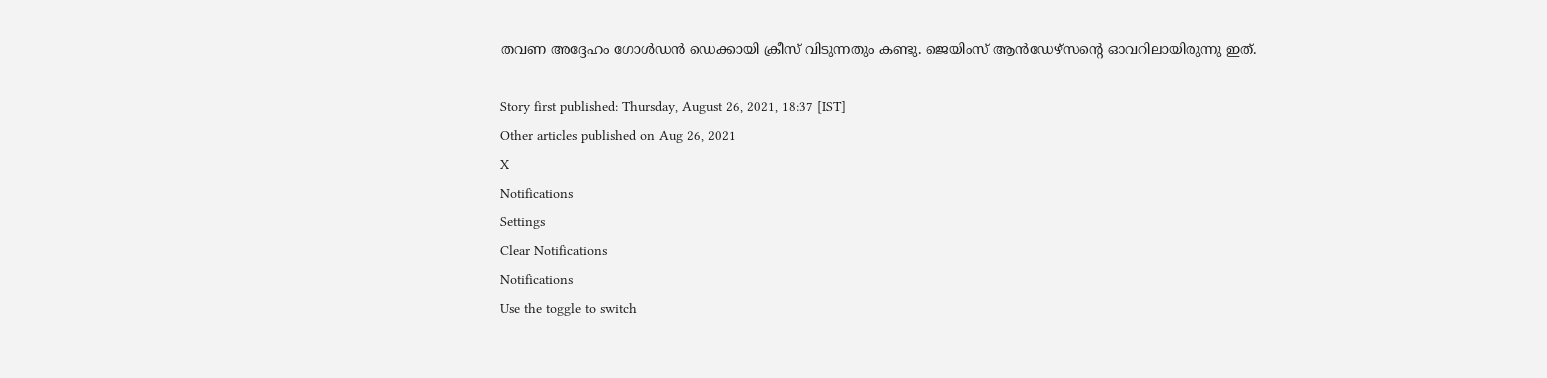തവണ അദ്ദേഹം ഗോള്‍ഡന്‍ ഡെക്കായി ക്രീസ് വിടുന്നതും കണ്ടു. ജെയിംസ് ആന്‍ഡേഴ്‌സന്റെ ഓവറിലായിരുന്നു ഇത്.

Story first published: Thursday, August 26, 2021, 18:37 [IST]
Other articles published on Aug 26, 2021
X
Notifications
Settings
Clear Notifications
Notifications
Use the toggle to switch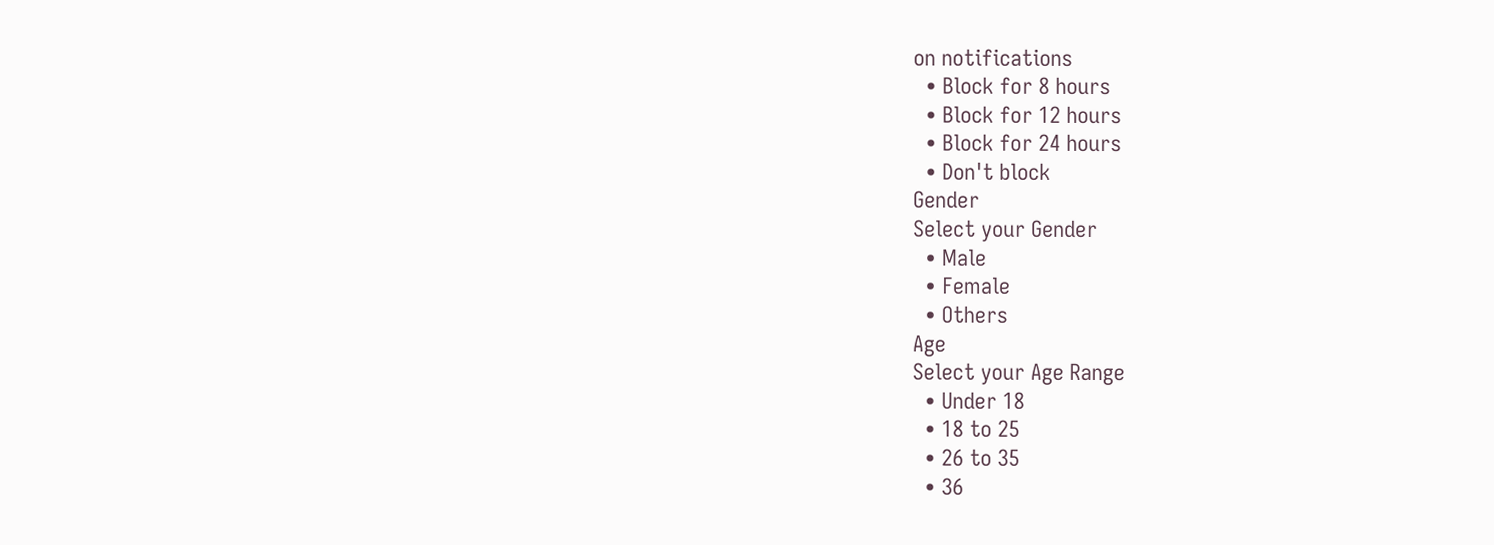on notifications
  • Block for 8 hours
  • Block for 12 hours
  • Block for 24 hours
  • Don't block
Gender
Select your Gender
  • Male
  • Female
  • Others
Age
Select your Age Range
  • Under 18
  • 18 to 25
  • 26 to 35
  • 36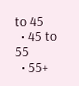to 45
  • 45 to 55
  • 55+